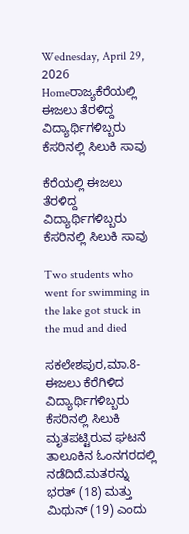Wednesday, April 29, 2026
Homeರಾಜ್ಯಕೆರೆಯಲ್ಲಿ ಈಜಲು ತೆರಳಿದ್ದ ವಿದ್ಯಾರ್ಥಿಗಳಿಬ್ಬರು ಕೆಸರಿನಲ್ಲಿ ಸಿಲುಕಿ ಸಾವು

ಕೆರೆಯಲ್ಲಿ ಈಜಲು ತೆರಳಿದ್ದ ವಿದ್ಯಾರ್ಥಿಗಳಿಬ್ಬರು ಕೆಸರಿನಲ್ಲಿ ಸಿಲುಕಿ ಸಾವು

Two students who went for swimming in the lake got stuck in the mud and died

ಸಕಲೇಶಪುರ,ಮಾ.8- ಈಜಲು ಕೆರೆಗಿಳಿದ ವಿದ್ಯಾರ್ಥಿಗಳಿಬ್ಬರು ಕೆಸರಿನಲ್ಲಿ ಸಿಲುಕಿ ಮೃತಪಟ್ಟಿರುವ ಘಟನೆ ತಾಲೂಕಿನ ಓಂನಗರದಲ್ಲಿ ನಡೆದಿದೆ.ಮತರನ್ನು ಭರತ್‌ (18) ಮತ್ತು ಮಿಥುನ್‌ (19) ಎಂದು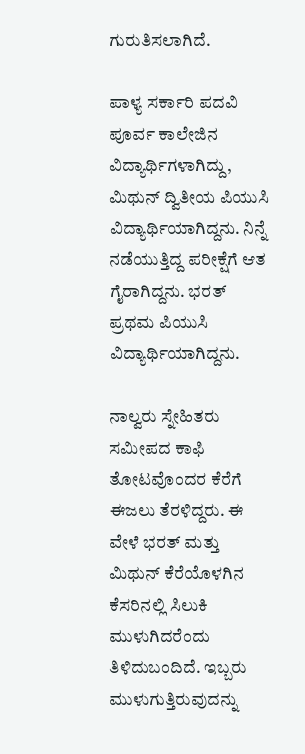ಗುರುತಿಸಲಾಗಿದೆ.

ಪಾಳ್ಯ ಸರ್ಕಾರಿ ಪದವಿ ಪೂರ್ವ ಕಾಲೇಜಿನ ವಿದ್ಯಾರ್ಥಿಗಳಾಗಿದ್ದು, ಮಿಥುನ್‌ ದ್ವಿತೀಯ ಪಿಯುಸಿ ವಿದ್ಯಾರ್ಥಿಯಾಗಿದ್ದನು. ನಿನ್ನೆ ನಡೆಯುತ್ತಿದ್ದ ಪರೀಕ್ಷೆಗೆ ಆತ ಗೈರಾಗಿದ್ದನು. ಭರತ್‌ ಪ್ರಥಮ ಪಿಯುಸಿ ವಿದ್ಯಾರ್ಥಿಯಾಗಿದ್ದನು.

ನಾಲ್ವರು ಸ್ನೇಹಿತರು ಸಮೀಪದ ಕಾಫಿ ತೋಟವೊಂದರ ಕೆರೆಗೆ ಈಜಲು ತೆರಳಿದ್ದರು. ಈ ವೇಳೆ ಭರತ್‌ ಮತ್ತು ಮಿಥುನ್‌ ಕೆರೆಯೊಳಗಿನ ಕೆಸರಿನಲ್ಲಿ ಸಿಲುಕಿ ಮುಳುಗಿದರೆಂದು ತಿಳಿದುಬಂದಿದೆ. ಇಬ್ಬರು ಮುಳುಗುತ್ತಿರುವುದನ್ನು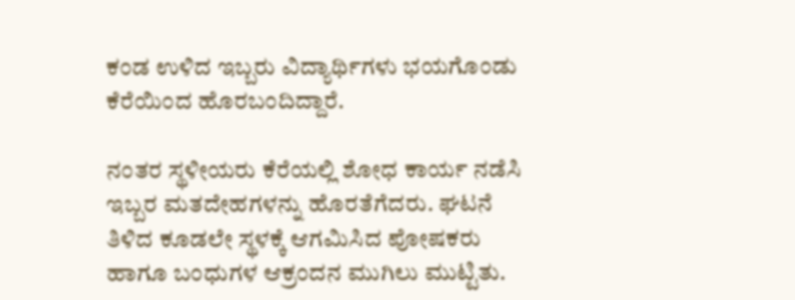ಕಂಡ ಉಳಿದ ಇಬ್ಬರು ವಿದ್ಯಾರ್ಥಿಗಳು ಭಯಗೊಂಡು ಕೆರೆಯಿಂದ ಹೊರಬಂದಿದ್ದಾರೆ.

ನಂತರ ಸ್ಥಳೀಯರು ಕೆರೆಯಲ್ಲಿ ಶೋಧ ಕಾರ್ಯ ನಡೆಸಿ ಇಬ್ಬರ ಮತದೇಹಗಳನ್ನು ಹೊರತೆಗೆದರು. ಘಟನೆ ತಿಳಿದ ಕೂಡಲೇ ಸ್ಥಳಕ್ಕೆ ಆಗಮಿಸಿದ ಪೋಷಕರು ಹಾಗೂ ಬಂಧುಗಳ ಆಕ್ರಂದನ ಮುಗಿಲು ಮುಟ್ಟಿತು.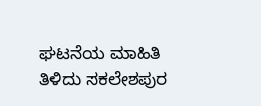ಘಟನೆಯ ಮಾಹಿತಿ ತಿಳಿದು ಸಕಲೇಶಪುರ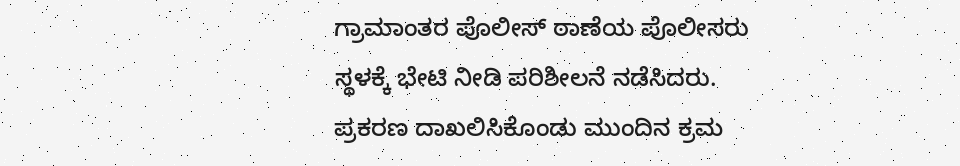ಗ್ರಾಮಾಂತರ ಪೊಲೀಸ್‌‍ ಠಾಣೆಯ ಪೊಲೀಸರು ಸ್ಥಳಕ್ಕೆ ಭೇಟಿ ನೀಡಿ ಪರಿಶೀಲನೆ ನಡೆಸಿದರು. ಪ್ರಕರಣ ದಾಖಲಿಸಿಕೊಂಡು ಮುಂದಿನ ಕ್ರಮ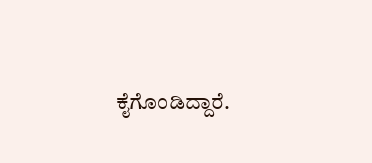ಕೈಗೊಂಡಿದ್ದಾರೆ.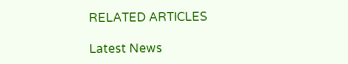RELATED ARTICLES

Latest News